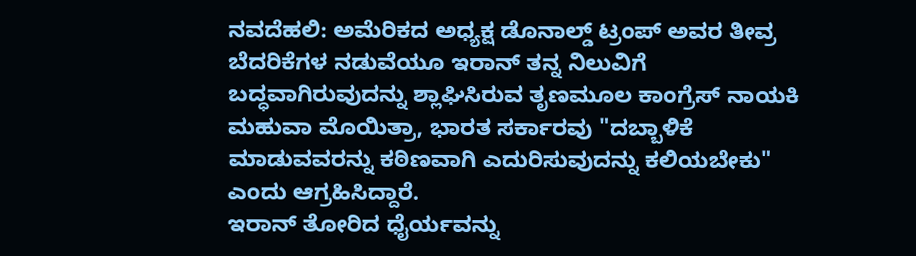ನವದೆಹಲಿ: ಅಮೆರಿಕದ ಅಧ್ಯಕ್ಷ ಡೊನಾಲ್ಡ್ ಟ್ರಂಪ್ ಅವರ ತೀವ್ರ ಬೆದರಿಕೆಗಳ ನಡುವೆಯೂ ಇರಾನ್ ತನ್ನ ನಿಲುವಿಗೆ ಬದ್ಧವಾಗಿರುವುದನ್ನು ಶ್ಲಾಘಿಸಿರುವ ತೃಣಮೂಲ ಕಾಂಗ್ರೆಸ್ ನಾಯಕಿ ಮಹುವಾ ಮೊಯಿತ್ರಾ, ಭಾರತ ಸರ್ಕಾರವು "ದಬ್ಬಾಳಿಕೆ ಮಾಡುವವರನ್ನು ಕಠಿಣವಾಗಿ ಎದುರಿಸುವುದನ್ನು ಕಲಿಯಬೇಕು" ಎಂದು ಆಗ್ರಹಿಸಿದ್ದಾರೆ.
ಇರಾನ್ ತೋರಿದ ಧೈರ್ಯವನ್ನು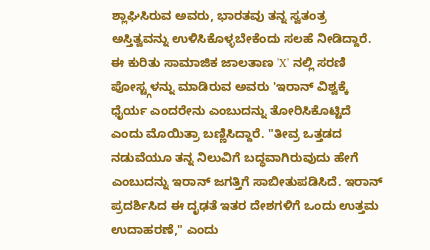ಶ್ಲಾಘಿಸಿರುವ ಅವರು, ಭಾರತವು ತನ್ನ ಸ್ವತಂತ್ರ ಅಸ್ತಿತ್ವವನ್ನು ಉಳಿಸಿಕೊಳ್ಳಬೇಕೆಂದು ಸಲಹೆ ನೀಡಿದ್ದಾರೆ.
ಈ ಕುರಿತು ಸಾಮಾಜಿಕ ಜಾಲತಾಣ 'X' ನಲ್ಲಿ ಸರಣಿ ಪೋಸ್ಟ್ಗಳನ್ನು ಮಾಡಿರುವ ಅವರು 'ಇರಾನ್ ವಿಶ್ವಕ್ಕೆ ಧೈರ್ಯ ಎಂದರೇನು ಎಂಬುದನ್ನು ತೋರಿಸಿಕೊಟ್ಟಿದೆ ಎಂದು ಮೊಯಿತ್ರಾ ಬಣ್ಣಿಸಿದ್ದಾರೆ. "ತೀವ್ರ ಒತ್ತಡದ ನಡುವೆಯೂ ತನ್ನ ನಿಲುವಿಗೆ ಬದ್ಧವಾಗಿರುವುದು ಹೇಗೆ ಎಂಬುದನ್ನು ಇರಾನ್ ಜಗತ್ತಿಗೆ ಸಾಬೀತುಪಡಿಸಿದೆ. ಇರಾನ್ ಪ್ರದರ್ಶಿಸಿದ ಈ ದೃಢತೆ ಇತರ ದೇಶಗಳಿಗೆ ಒಂದು ಉತ್ತಮ ಉದಾಹರಣೆ," ಎಂದು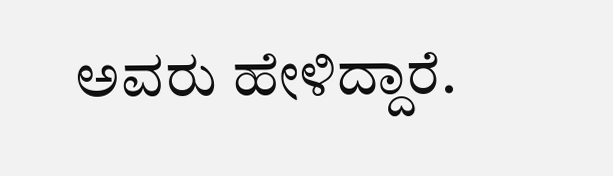ಅವರು ಹೇಳಿದ್ದಾರೆ.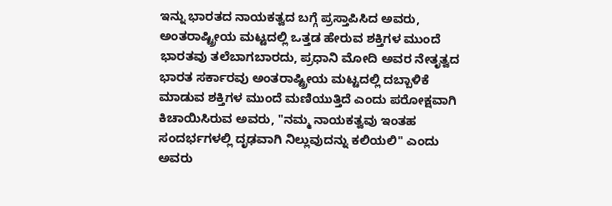ಇನ್ನು ಭಾರತದ ನಾಯಕತ್ವದ ಬಗ್ಗೆ ಪ್ರಸ್ತಾಪಿಸಿದ ಅವರು, ಅಂತರಾಷ್ಟ್ರೀಯ ಮಟ್ಟದಲ್ಲಿ ಒತ್ತಡ ಹೇರುವ ಶಕ್ತಿಗಳ ಮುಂದೆ ಭಾರತವು ತಲೆಬಾಗಬಾರದು, ಪ್ರಧಾನಿ ಮೋದಿ ಅವರ ನೇತೃತ್ವದ ಭಾರತ ಸರ್ಕಾರವು ಅಂತರಾಷ್ಟ್ರೀಯ ಮಟ್ಟದಲ್ಲಿ ದಬ್ಬಾಳಿಕೆ ಮಾಡುವ ಶಕ್ತಿಗಳ ಮುಂದೆ ಮಣಿಯುತ್ತಿದೆ ಎಂದು ಪರೋಕ್ಷವಾಗಿ ಕಿಚಾಯಿಸಿರುವ ಅವರು, "ನಮ್ಮ ನಾಯಕತ್ವವು ಇಂತಹ ಸಂದರ್ಭಗಳಲ್ಲಿ ದೃಢವಾಗಿ ನಿಲ್ಲುವುದನ್ನು ಕಲಿಯಲಿ" ಎಂದು ಅವರು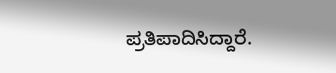ಪ್ರತಿಪಾದಿಸಿದ್ದಾರೆ.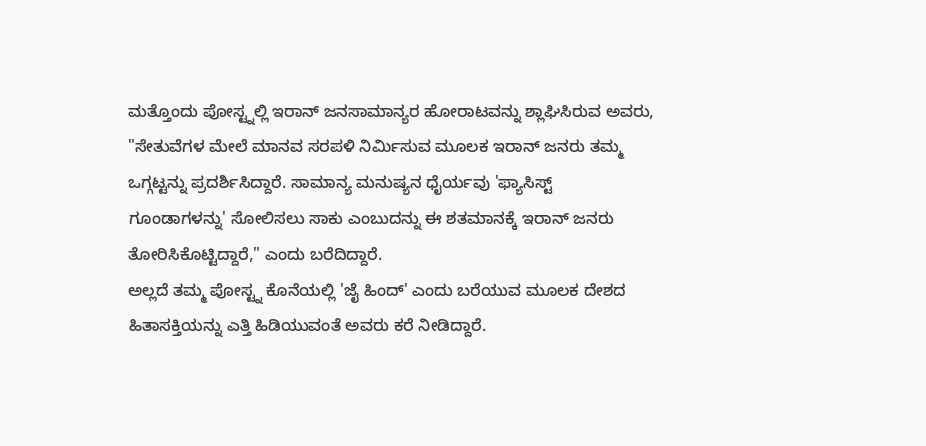ಮತ್ತೊಂದು ಪೋಸ್ಟ್ನಲ್ಲಿ ಇರಾನ್ ಜನಸಾಮಾನ್ಯರ ಹೋರಾಟವನ್ನು ಶ್ಲಾಘಿಸಿರುವ ಅವರು, "ಸೇತುವೆಗಳ ಮೇಲೆ ಮಾನವ ಸರಪಳಿ ನಿರ್ಮಿಸುವ ಮೂಲಕ ಇರಾನ್ ಜನರು ತಮ್ಮ ಒಗ್ಗಟ್ಟನ್ನು ಪ್ರದರ್ಶಿಸಿದ್ದಾರೆ. ಸಾಮಾನ್ಯ ಮನುಷ್ಯನ ಧೈರ್ಯವು 'ಫ್ಯಾಸಿಸ್ಟ್ ಗೂಂಡಾಗಳನ್ನು' ಸೋಲಿಸಲು ಸಾಕು ಎಂಬುದನ್ನು ಈ ಶತಮಾನಕ್ಕೆ ಇರಾನ್ ಜನರು ತೋರಿಸಿಕೊಟ್ಟಿದ್ದಾರೆ," ಎಂದು ಬರೆದಿದ್ದಾರೆ.
ಅಲ್ಲದೆ ತಮ್ಮ ಪೋಸ್ಟ್ನ ಕೊನೆಯಲ್ಲಿ 'ಜೈ ಹಿಂದ್' ಎಂದು ಬರೆಯುವ ಮೂಲಕ ದೇಶದ ಹಿತಾಸಕ್ತಿಯನ್ನು ಎತ್ತಿ ಹಿಡಿಯುವಂತೆ ಅವರು ಕರೆ ನೀಡಿದ್ದಾರೆ.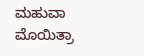ಮಹುವಾ ಮೊಯಿತ್ರಾ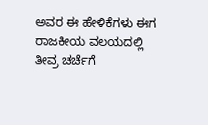ಅವರ ಈ ಹೇಳಿಕೆಗಳು ಈಗ ರಾಜಕೀಯ ವಲಯದಲ್ಲಿ ತೀವ್ರ ಚರ್ಚೆಗೆ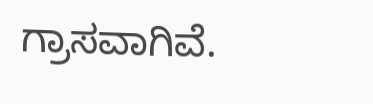ಗ್ರಾಸವಾಗಿವೆ.